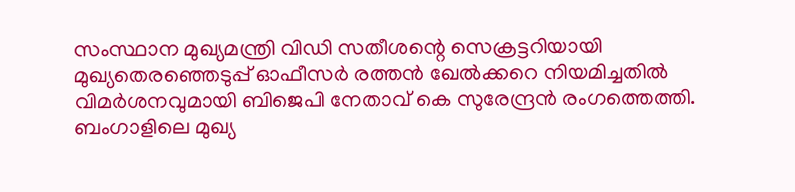സംസ്ഥാന മുഖ്യമന്ത്രി വിഡി സതീശന്റെ സെക്രട്ടറിയായി മുഖ്യതെരഞ്ഞെടുപ്പ് ഓഫീസർ രത്തൻ ഖേൽക്കറെ നിയമിച്ചതിൽ വിമർശനവുമായി ബിജെപി നേതാവ് കെ സുരേന്ദ്രൻ രംഗത്തെത്തി.
ബംഗാളിലെ മുഖ്യ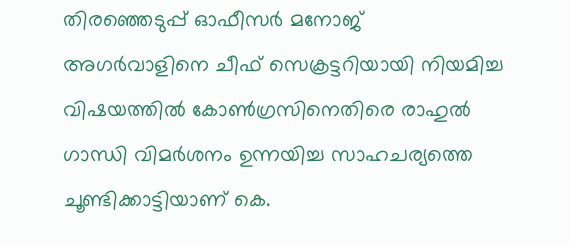തിരഞ്ഞെടുപ്പ് ഓഫീസർ മനോജ് അഗർവാളിനെ ചീഫ് സെക്രട്ടറിയായി നിയമിച്ച വിഷയത്തിൽ കോൺഗ്രസിനെതിരെ രാഹുൽ ഗാന്ധി വിമർശനം ഉന്നയിച്ച സാഹചര്യത്തെ ചൂണ്ടിക്കാട്ടിയാണ് കെ.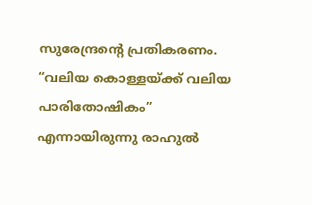സുരേന്ദ്രന്റെ പ്രതികരണം. “വലിയ കൊള്ളയ്ക്ക് വലിയ പാരിതോഷികം” എന്നായിരുന്നു രാഹുൽ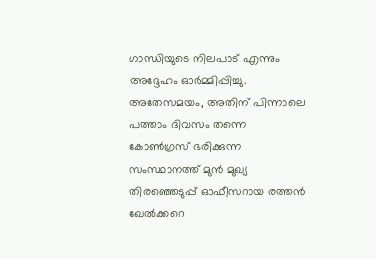ഗാന്ധിയുടെ നിലപാട് എന്നും അദ്ദേഹം ഓർമ്മിപ്പിച്ചു.
അതേസമയം, അതിന് പിന്നാലെ പത്താം ദിവസം തന്നെ കോൺഗ്രസ് ഭരിക്കുന്ന സംസ്ഥാനത്ത് മുൻ മുഖ്യ തിരഞ്ഞെടുപ്പ് ഓഫീസറായ രത്തൻ ഖേൽക്കറെ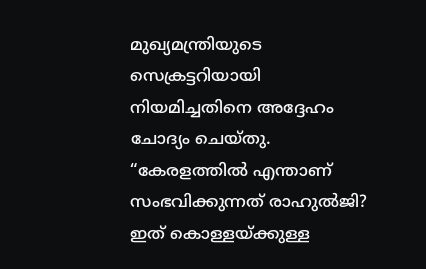മുഖ്യമന്ത്രിയുടെ സെക്രട്ടറിയായി നിയമിച്ചതിനെ അദ്ദേഹം ചോദ്യം ചെയ്തു.
“കേരളത്തിൽ എന്താണ് സംഭവിക്കുന്നത് രാഹുൽജി? ഇത് കൊള്ളയ്ക്കുള്ള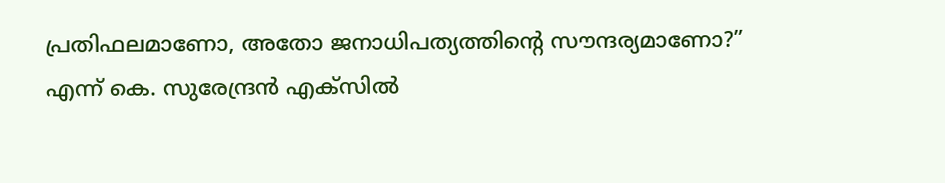പ്രതിഫലമാണോ, അതോ ജനാധിപത്യത്തിന്റെ സൗന്ദര്യമാണോ?” എന്ന് കെ. സുരേന്ദ്രൻ എക്സിൽ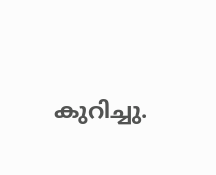കുറിച്ചു.